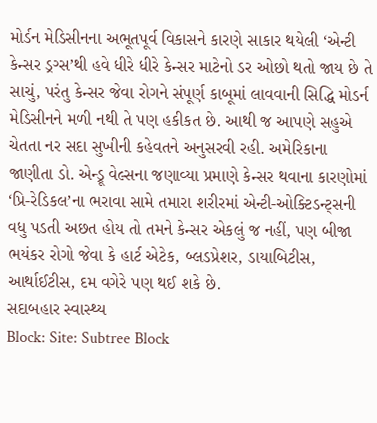મોર્ડન મેડિસીનના અભૂતપૂર્વ વિકાસને કારણે સાકાર થયેલી ‘એન્ટી કેન્સર ડ્રગ્સ’થી હવે ધીરે ધીરે કેન્સર માટેનો ડર ઓછો થતો જાય છે તે સાચું, પરંતુ કેન્સર જેવા રોગને સંપૂર્ણ કાબૂમાં લાવવાની સિદ્ધિ મોડર્ન મેડિસીનને મળી નથી તે પણ હકીકત છે. આથી જ આપણે સહુએ ચેતતા નર સદા સુખીની કહેવતને અનુસરવી રહી. અમેરિકાના જાણીતા ડો. એન્ડ્રૂ વેલ્સના જણાવ્યા પ્રમાણે કેન્સર થવાના કારણોમાં ‘પ્રિ-રેડિકલ’ના ભરાવા સામે તમારા શરીરમાં એન્ટી-ઓક્ટિડન્ટ્સની વધુ પડતી અછત હોય તો તમને કેન્સર એકલું જ નહીં, પણ બીજા ભયંકર રોગો જેવા કે હાર્ટ એટેક, બ્લડપ્રેશર, ડાયાબિટીસ, આર્થાઈટીસ, દમ વગેરે પણ થઈ શકે છે.
સદાબહાર સ્વાસ્થ્ય
Block: Site: Subtree Block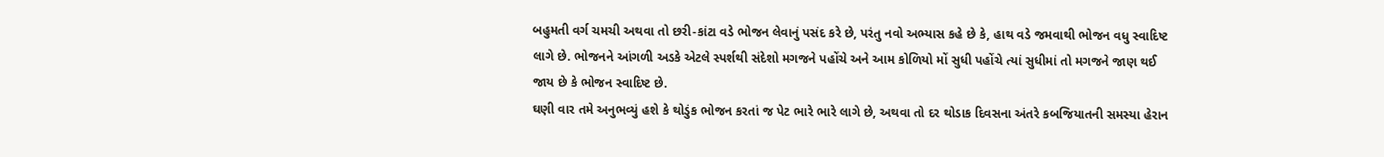બહુમતી વર્ગ ચમચી અથવા તો છરી-કાંટા વડે ભોજન લેવાનું પસંદ કરે છે, પરંતુ નવો અભ્યાસ કહે છે કે, હાથ વડે જમવાથી ભોજન વધુ સ્વાદિષ્ટ લાગે છે. ભોજનને આંગળી અડકે એટલે સ્પર્શથી સંદેશો મગજને પહોંચે અને આમ કોળિયો મોં સુધી પહોંચે ત્યાં સુધીમાં તો મગજને જાણ થઈ જાય છે કે ભોજન સ્વાદિષ્ટ છે.
ઘણી વાર તમે અનુભવ્યું હશે કે થોડુંક ભોજન કરતાં જ પેટ ભારે ભારે લાગે છે, અથવા તો દર થોડાક દિવસના અંતરે કબજિયાતની સમસ્યા હેરાન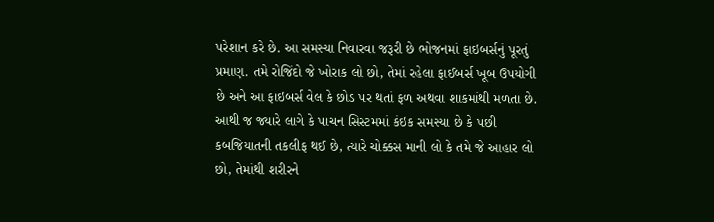પરેશાન કરે છે. આ સમસ્યા નિવારવા જરૂરી છે ભોજનમાં ફાઇબર્સનું પૂરતું પ્રમાણ. તમે રોજિંદો જે ખોરાક લો છો, તેમાં રહેલા ફાઈબર્સ ખૂબ ઉપયોગી છે અને આ ફાઇબર્સ વેલ કે છોડ પર થતાં ફળ અથવા શાકમાંથી મળતા છે. આથી જ જ્યારે લાગે કે પાચન સિસ્ટમમાં કંઇક સમસ્યા છે કે પછી કબજિયાતની તકલીફ થઈ છે, ત્યારે ચોક્કસ માની લો કે તમે જે આહાર લો છો, તેમાંથી શરીરને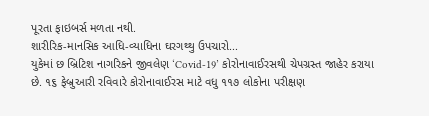પૂરતા ફાઇબર્સ મળતા નથી.
શારીરિક-માનસિક આધિ-વ્યાધિના ઘરગથ્થુ ઉપચારો...
યુકેમાં છ બ્રિટિશ નાગરિકને જીવલેણ ‘Covid-19’ કોરોનાવાઈરસથી ચેપગ્રસ્ત જાહેર કરાયા છે. ૧૬ ફેબ્રુઆરી રવિવારે કોરોનાવાઈરસ માટે વધુ ૧૧૭ લોકોના પરીક્ષણ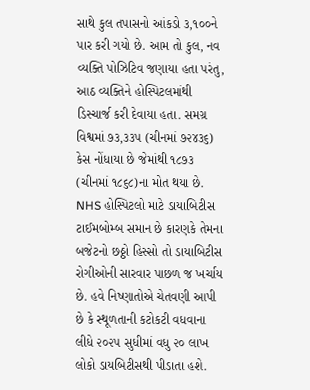સાથે કુલ તપાસનો આંકડો ૩,૧૦૦ને પાર કરી ગયો છે. આમ તો કુલ, નવ વ્યક્તિ પોઝિટિવ જણાયા હતા પરંતુ, આઠ વ્યક્તિને હોસ્પિટલમાંથી ડિસ્ચાર્જ કરી દેવાયા હતા. સમગ્ર વિશ્વમાં ૭૩,૩૩૫ (ચીનમાં ૭૨૪૩૬) કેસ નોંધાયા છે જેમાંથી ૧૮૭૩ (ચીનમાં ૧૮૬૮)ના મોત થયા છે.
NHS હોસ્પિટલો માટે ડાયાબિટીસ ટાઈમબોમ્બ સમાન છે કારણકે તેમના બજેટનો છઠ્ઠો હિસ્સો તો ડાયાબિટીસ રોગીઓની સારવાર પાછળ જ ખર્ચાય છે. હવે નિષ્ણાતોએ ચેતવણી આપી છે કે સ્થૂળતાની કટોકટી વધવાના લીધે ૨૦૨૫ સુધીમાં વધુ ૨૦ લાખ લોકો ડાયબિટીસથી પીડાતા હશે.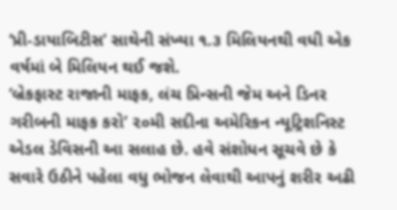‘પ્રી-ડાયાબિટીસ’ સાથેની સંખ્યા ૧.૩ મિલિયનથી વધી એક વર્ષમાં બે મિલિયન થઈ જશે.
‘બ્રેકફાસ્ટ રાજાની માફક, લંચ પ્રિન્સની જેમ અને ડિનર ગરીબની માફક કરો’ ૨૦મી સદીના અમેરિકન ન્યૂટ્રિશનિસ્ટ એડલ ડેવિસની આ સલાહ છે. હવે સંશોધન સૂચવે છે કે સવારે ઉઠીને પહેલા વધુ ભોજન લેવાથી આપનું શરીર અઢી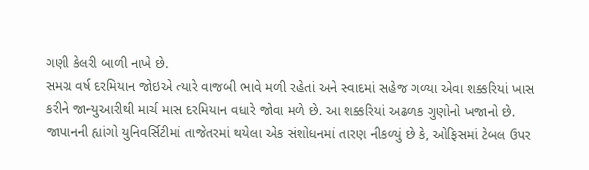ગણી કેલરી બાળી નાખે છે.
સમગ્ર વર્ષ દરમિયાન જોઇએ ત્યારે વાજબી ભાવે મળી રહેતાં અને સ્વાદમાં સહેજ ગળ્યા એવા શક્કરિયાં ખાસ કરીને જાન્યુઆરીથી માર્ચ માસ દરમિયાન વધારે જોવા મળે છે. આ શક્કરિયાં અઢળક ગુણોનો ખજાનો છે.
જાપાનની હ્યાંગો યુનિવર્સિટીમાં તાજેતરમાં થયેલા એક સંશોધનમાં તારણ નીકળ્યું છે કે, ઓફિસમાં ટેબલ ઉપર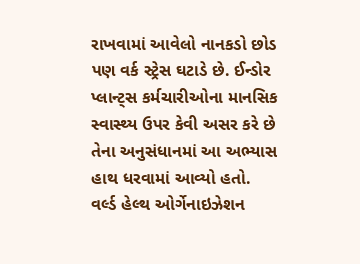રાખવામાં આવેલો નાનકડો છોડ પણ વર્ક સ્ટ્રેસ ઘટાડે છે. ઈન્ડોર પ્લાન્ટ્સ કર્મચારીઓના માનસિક સ્વાસ્થ્ય ઉપર કેવી અસર કરે છે તેના અનુસંધાનમાં આ અભ્યાસ હાથ ધરવામાં આવ્યો હતો.
વર્લ્ડ હેલ્થ ઓર્ગેનાઇઝેશન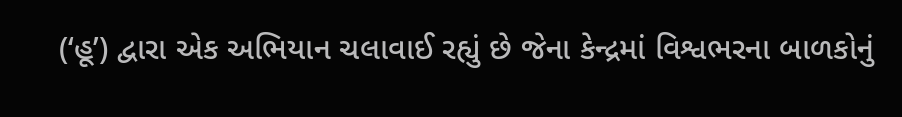(‘હૂ’) દ્વારા એક અભિયાન ચલાવાઈ રહ્યું છે જેના કેન્દ્રમાં વિશ્વભરના બાળકોનું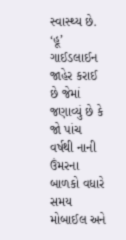સ્વાસ્થ્ય છે. ‘હૂ’ ગાઈડલાઈન જાહેર કરાઈ છે જેમાં જણાવ્યું છે કે જો પાંચ વર્ષથી નાની ઉંમરના બાળકો વધારે સમય મોબાઈલ અને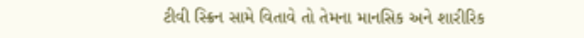ટીવી સ્ક્રિન સામે વિતાવે તો તેમના માનસિક અને શારીરિક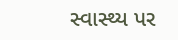સ્વાસ્થ્ય પર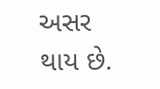અસર થાય છે.